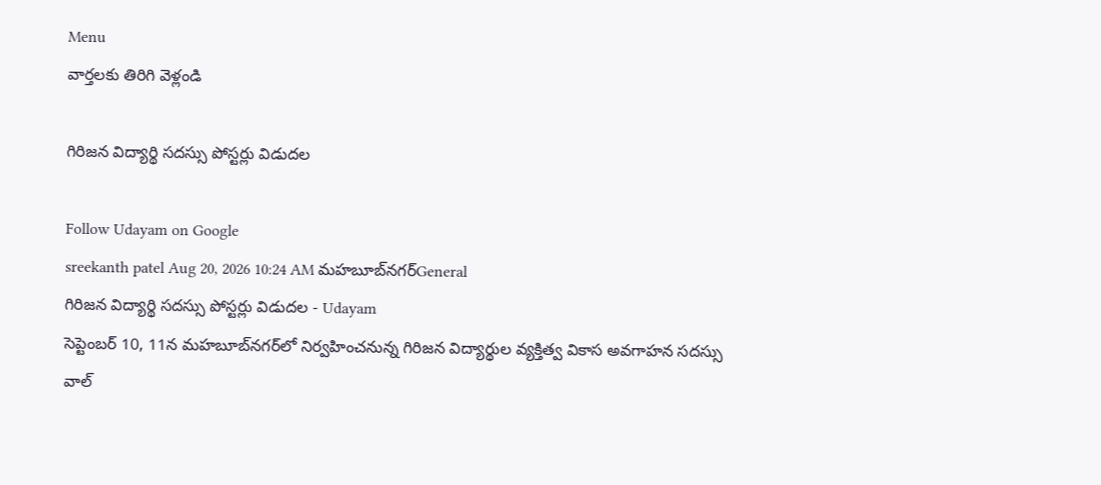Menu
వార్తలకు తిరిగి వెళ్లండి

గిరిజన విద్యార్థి సదస్సు పోస్టర్లు విడుదల

Follow Udayam on Google
sreekanth patel Aug 20, 2026 10:24 AM మహబూబ్‌నగర్General
గిరిజన విద్యార్థి సదస్సు పోస్టర్లు విడుదల - Udayam
సెప్టెంబర్ 10, 11న మహబూబ్‌నగర్‌లో నిర్వహించనున్న గిరిజన విద్యార్థుల వ్యక్తిత్వ వికాస అవగాహన సదస్సు వాల్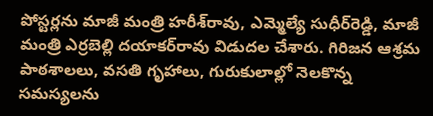పోస్టర్లను మాజీ మంత్రి హరీశ్‌రావు, ఎమ్మెల్యే సుధీర్‌రెడ్డి, మాజీ మంత్రి ఎర్రబెల్లి దయాకర్‌రావు విడుదల చేశారు. గిరిజన ఆశ్రమ పాఠశాలలు, వసతి గృహాలు, గురుకులాల్లో నెలకొన్న సమస్యలను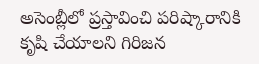అసెంబ్లీలో ప్రస్తావించి పరిష్కారానికి కృషి చేయాలని గిరిజన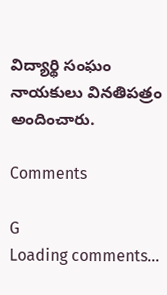విద్యార్థి సంఘం నాయకులు వినతిపత్రం అందించారు.

Comments

G
Loading comments...